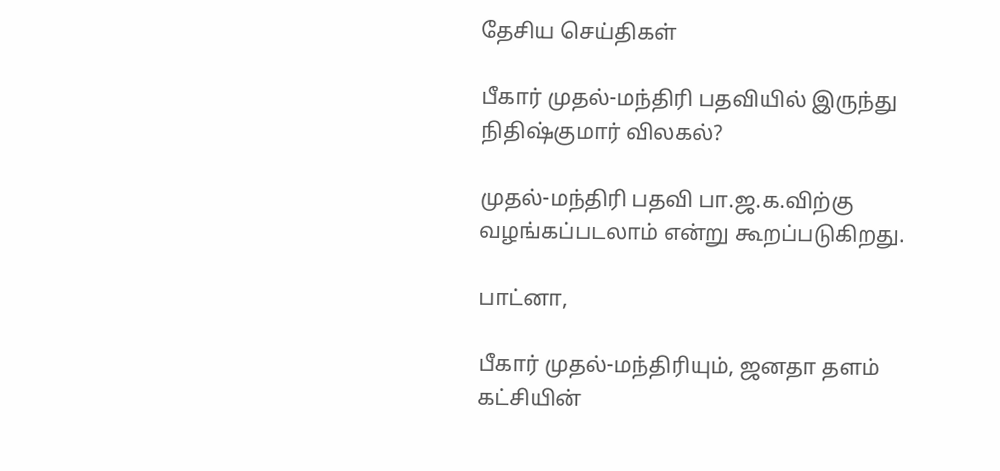தேசிய செய்திகள்

பீகார் முதல்-மந்திரி பதவியில் இருந்து நிதிஷ்குமார் விலகல்?

முதல்-மந்திரி பதவி பா.ஜ.க.விற்கு வழங்கப்படலாம் என்று கூறப்படுகிறது.

பாட்னா,

பீகார் முதல்-மந்திரியும், ஜனதா தளம் கட்சியின்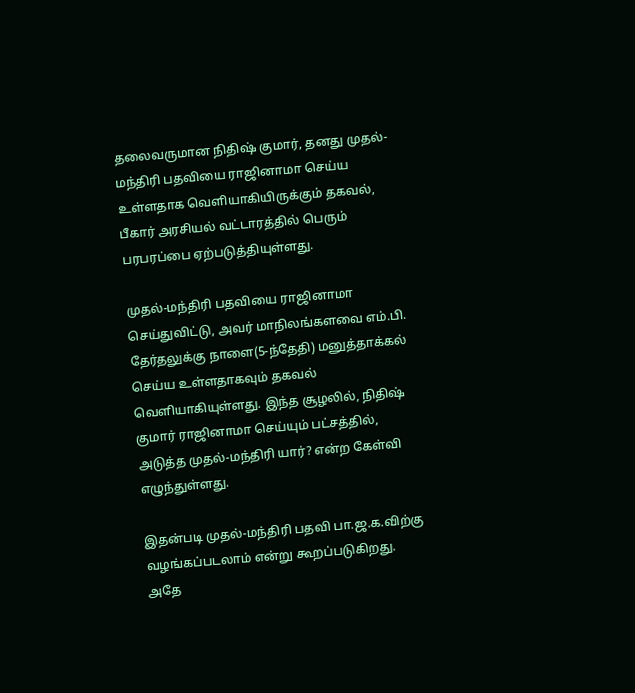தலைவருமான நிதிஷ் குமார், தனது முதல்-மந்திரி பதவியை ராஜினாமா செய்ய உள்ளதாக வெளியாகியிருக்கும் தகவல், பீகார் அரசியல் வட்டாரத்தில் பெரும் பரபரப்பை ஏற்படுத்தியுள்ளது.

முதல்-மந்திரி பதவியை ராஜினாமா செய்துவிட்டு, அவர் மாநிலங்களவை எம்.பி. தேர்தலுக்கு நாளை(5-ந்தேதி) மனுத்தாக்கல் செய்ய உள்ளதாகவும் தகவல் வெளியாகியுள்ளது. இந்த சூழலில், நிதிஷ் குமார் ராஜினாமா செய்யும் பட்சத்தில், அடுத்த முதல்-மந்திரி யார்? என்ற கேள்வி எழுந்துள்ளது.

இதன்படி முதல்-மந்திரி பதவி பா.ஜ.க.விற்கு வழங்கப்படலாம் என்று கூறப்படுகிறது. அதே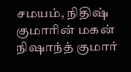சமயம், நிதிஷ் குமாரின் மகன் நிஷாந்த் குமார்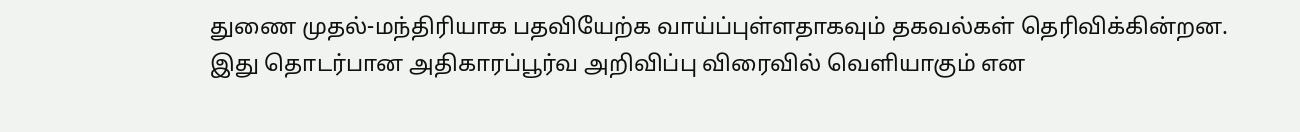துணை முதல்-மந்திரியாக பதவியேற்க வாய்ப்புள்ளதாகவும் தகவல்கள் தெரிவிக்கின்றன. இது தொடர்பான அதிகாரப்பூர்வ அறிவிப்பு விரைவில் வெளியாகும் என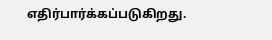எதிர்பார்க்கப்படுகிறது.